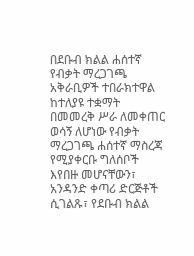በደቡብ ክልል ሐሰተኛ የብቃት ማረጋገጫ አቅራቢዎች ተበራክተዋል
ከተለያዩ ተቋማት በመመረቅ ሥራ ለመቀጠር ወሳኝ ለሆነው የብቃት ማረጋገጫ ሐሰተኛ ማስረጃ የሚያቀርቡ ግለሰቦች እየበዙ መሆናቸውን፣ አንዳንድ ቀጣሪ ድርጅቶች ሲገልጹ፣ የደቡብ ክልል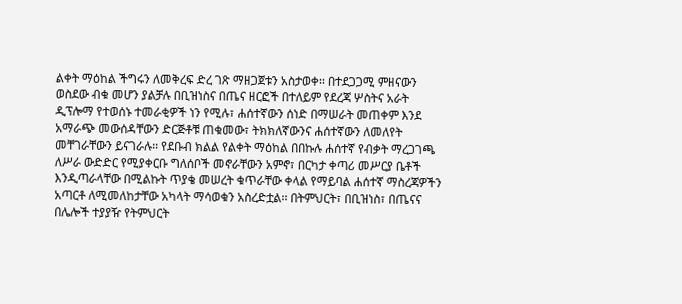ልቀት ማዕከል ችግሩን ለመቅረፍ ድረ ገጽ ማዘጋጀቱን አስታወቀ፡፡ በተደጋጋሚ ምዘናውን ወስደው ብቁ መሆን ያልቻሉ በቢዝነስና በጤና ዘርፎች በተለይም የደረጃ ሦስትና አራት ዲፕሎማ የተወሰኑ ተመራቂዎች ነን የሚሉ፣ ሐሰተኛውን ሰነድ በማሠራት መጠቀም እንደ አማራጭ መውሰዳቸውን ድርጅቶቹ ጠቁመው፣ ትክክለኛውንና ሐሰተኛውን ለመለየት መቸገራቸውን ይናገራሉ፡፡ የደቡብ ክልል የልቀት ማዕከል በበኩሉ ሐሰተኛ የብቃት ማረጋገጫ ለሥራ ውድድር የሚያቀርቡ ግለሰቦች መኖራቸውን አምኖ፣ በርካታ ቀጣሪ መሥርያ ቤቶች እንዲጣራላቸው በሚልኩት ጥያቄ መሠረት ቁጥራቸው ቀላል የማይባል ሐሰተኛ ማስረጃዎችን አጣርቶ ለሚመለከታቸው አካላት ማሳወቁን አስረድቷል፡፡ በትምህርት፣ በቢዝነስ፣ በጤናና በሌሎች ተያያዥ የትምህርት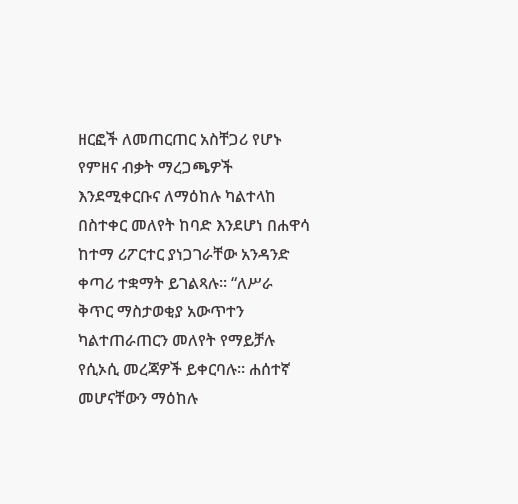ዘርፎች ለመጠርጠር አስቸጋሪ የሆኑ የምዘና ብቃት ማረጋጫዎች እንደሚቀርቡና ለማዕከሉ ካልተላከ በስተቀር መለየት ከባድ እንደሆነ በሐዋሳ ከተማ ሪፖርተር ያነጋገራቸው አንዳንድ ቀጣሪ ተቋማት ይገልጻሉ፡፡ “ለሥራ ቅጥር ማስታወቂያ አውጥተን ካልተጠራጠርን መለየት የማይቻሉ የሲኦሲ መረጃዎች ይቀርባሉ፡፡ ሐሰተኛ መሆናቸውን ማዕከሉ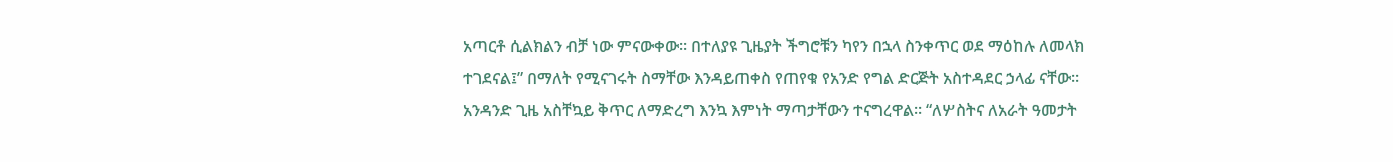አጣርቶ ሲልክልን ብቻ ነው ምናውቀው፡፡ በተለያዩ ጊዜያት ችግሮቹን ካየን በኋላ ስንቀጥር ወደ ማዕከሉ ለመላክ ተገደናል፤” በማለት የሚናገሩት ስማቸው እንዳይጠቀስ የጠየቁ የአንድ የግል ድርጅት አስተዳደር ኃላፊ ናቸው፡፡ አንዳንድ ጊዜ አስቸኳይ ቅጥር ለማድረግ እንኳ እምነት ማጣታቸውን ተናግረዋል፡፡ “ለሦስትና ለአራት ዓመታት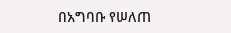በአግባቡ የሠለጠ